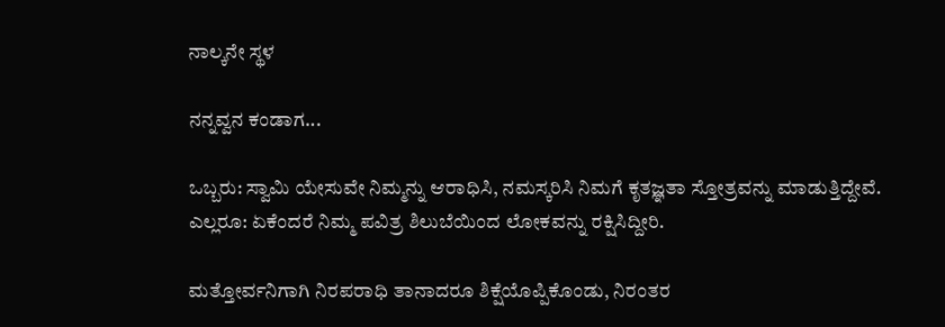ನಾಲ್ಕನೇ ಸ್ಥಳ

ನನ್ನವ್ವನ ಕಂಡಾಗ...

ಒಬ್ಬರು: ಸ್ವಾಮಿ ಯೇಸುವೇ ನಿಮ್ಮನ್ನು ಆರಾಧಿಸಿ, ನಮಸ್ಕರಿಸಿ ನಿಮಗೆ ಕೃತಜ್ಞತಾ ಸ್ತೋತ್ರವನ್ನು ಮಾಡುತ್ತಿದ್ದೇವೆ.
ಎಲ್ಲರೂ: ಏಕೆಂದರೆ ನಿಮ್ಮ ಪವಿತ್ರ ಶಿಲುಬೆಯಿಂದ ಲೋಕವನ್ನು ರಕ್ಷಿಸಿದ್ದೀರಿ.

ಮತ್ತೋರ್ವನಿಗಾಗಿ ನಿರಪರಾಧಿ ತಾನಾದರೂ ಶಿಕ್ಷೆಯೊಪ್ಪಿಕೊಂಡು, ನಿರಂತರ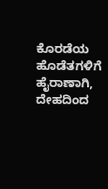ಕೊರಡೆಯ ಹೊಡೆತಗಳಿಗೆ ಹೈರಾಣಾಗಿ, ದೇಹದಿಂದ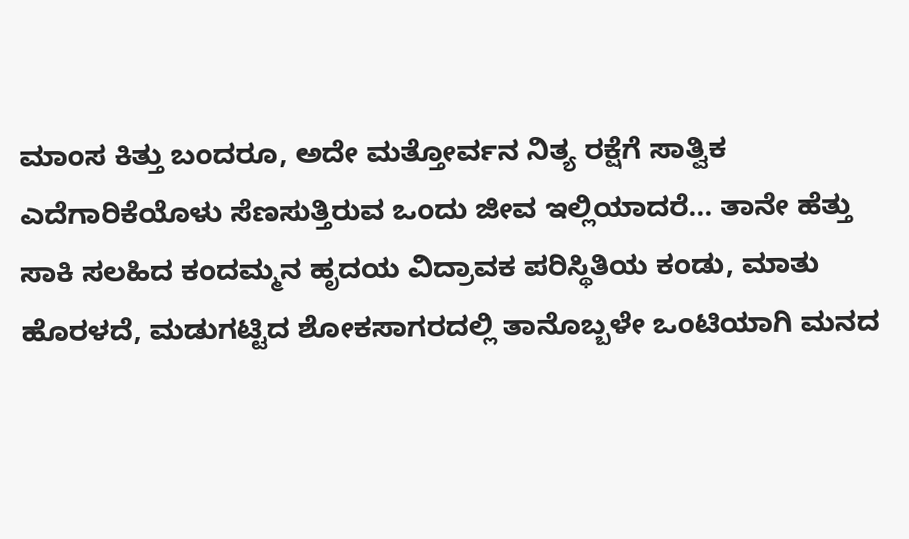ಮಾಂಸ ಕಿತ್ತು ಬಂದರೂ, ಅದೇ ಮತ್ತೋರ್ವನ ನಿತ್ಯ ರಕ್ಷೆಗೆ ಸಾತ್ವಿಕ ಎದೆಗಾರಿಕೆಯೊಳು ಸೆಣಸುತ್ತಿರುವ ಒಂದು ಜೀವ ಇಲ್ಲಿಯಾದರೆ... ತಾನೇ ಹೆತ್ತು ಸಾಕಿ ಸಲಹಿದ ಕಂದಮ್ಮನ ಹೃದಯ ವಿದ್ರಾವಕ ಪರಿಸ್ಥಿತಿಯ ಕಂಡು, ಮಾತು ಹೊರಳದೆ, ಮಡುಗಟ್ಟಿದ ಶೋಕಸಾಗರದಲ್ಲಿ ತಾನೊಬ್ಬಳೇ ಒಂಟಿಯಾಗಿ ಮನದ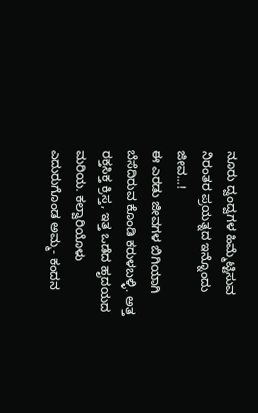ನೂರು ದ್ವಂದ್ವಗಳ ಹಿಮ್ಮೆಟ್ಟಿಸುವ ನಿರಂತರ ಪ್ರಯತ್ನದ ಇನ್ನೊಂದು ಜೀವ...!
ಈ ಎರಡು ಜೀವಗಳ ಬಿಗಿಯಾಗಿ ಬೆಸೆದಿರುವ ಕೊಂಡಿ ಕರುಳಬಳ್ಳಿ. ಅತ್ತ ರಕ್ತಸಿಕ್ತ ಕ್ರಿಸ್ತ, ಇತ್ತ ಒಡೆದ ಹೃದಯದ ಮರಿಯ. ಕಲ್ವಾರಿಯೊಳು ಎದುರುಗೊಂಡ ಅಮ್ಮ- ಕಂದನ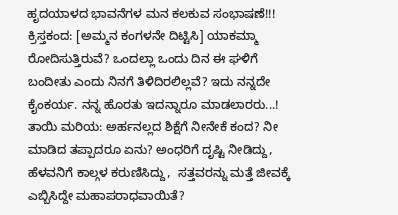ಹೃದಯಾಳದ ಭಾವನೆಗಳ ಮನ ಕಲಕುವ ಸಂಭಾಷಣೆ!!!
ಕ್ರಿಸ್ತಕಂದ: [ಅಮ್ಮನ ಕಂಗಳನೇ ದಿಟ್ಟಿಸಿ] ಯಾಕಮ್ಮಾ ರೋದಿಸುತ್ತಿರುವೆ? ಒಂದಲ್ಲಾ ಒಂದು ದಿನ ಈ ಘಳಿಗೆ ಬಂದೀತು ಎಂದು ನಿನಗೆ ತಿಳಿದಿರಲಿಲ್ಲವೆ? ಇದು ನನ್ನದೇ ಕೈಂಕರ್ಯ. ನನ್ನ ಹೊರತು ಇದನ್ನಾರೂ ಮಾಡಲಾರರು...!
ತಾಯಿ ಮರಿಯ: ಅರ್ಹನಲ್ಲದ ಶಿಕ್ಷೆಗೆ ನೀನೇಕೆ ಕಂದ? ನೀ ಮಾಡಿದ ತಪ್ಪಾದರೂ ಏನು? ಅಂಧರಿಗೆ ದೃಷ್ಟಿ ನೀಡಿದ್ದು, ಹೆಳವನಿಗೆ ಕಾಲ್ಗಳ ಕರುಣಿಸಿದ್ದು,  ಸತ್ತವರನ್ನು ಮತ್ತೆ ಜೀವಕ್ಕೆ ಎಬ್ಬಿಸಿದ್ದೇ ಮಹಾಪರಾಧವಾಯಿತೆ?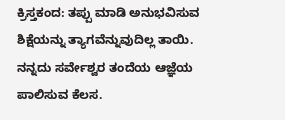ಕ್ರಿಸ್ತಕಂದ: ತಪ್ಪು ಮಾಡಿ ಅನುಭವಿಸುವ ಶಿಕ್ಷೆಯನ್ನು ತ್ಯಾಗವೆನ್ನುವುದಿಲ್ಲ ತಾಯಿ. ನನ್ನದು ಸರ್ವೇಶ್ವರ ತಂದೆಯ ಆಜ್ಞೆಯ ಪಾಲಿಸುವ ಕೆಲಸ.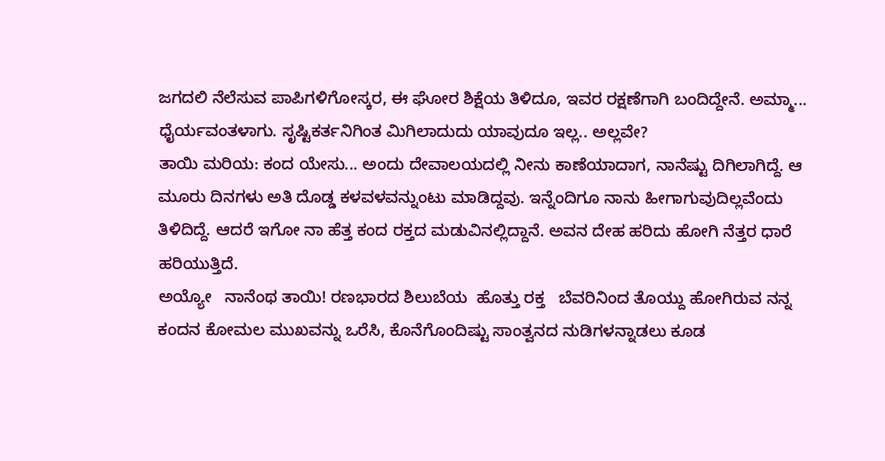ಜಗದಲಿ ನೆಲೆಸುವ ಪಾಪಿಗಳಿಗೋಸ್ಕರ, ಈ ಘೋರ ಶಿಕ್ಷೆಯ ತಿಳಿದೂ, ಇವರ ರಕ್ಷಣೆಗಾಗಿ ಬಂದಿದ್ದೇನೆ. ಅಮ್ಮಾ... ಧೈರ್ಯವಂತಳಾಗು. ಸೃಷ್ಟಿಕರ್ತನಿಗಿಂತ ಮಿಗಿಲಾದುದು ಯಾವುದೂ ಇಲ್ಲ.. ಅಲ್ಲವೇ?
ತಾಯಿ ಮರಿಯ: ಕಂದ ಯೇಸು... ಅಂದು ದೇವಾಲಯದಲ್ಲಿ ನೀನು ಕಾಣೆಯಾದಾಗ, ನಾನೆಷ್ಟು ದಿಗಿಲಾಗಿದ್ದೆ. ಆ ಮೂರು ದಿನಗಳು ಅತಿ ದೊಡ್ಡ ಕಳವಳವನ್ನುಂಟು ಮಾಡಿದ್ದವು. ಇನ್ನೆಂದಿಗೂ ನಾನು ಹೀಗಾಗುವುದಿಲ್ಲವೆಂದು ತಿಳಿದಿದ್ದೆ. ಆದರೆ ಇಗೋ ನಾ ಹೆತ್ತ ಕಂದ ರಕ್ತದ ಮಡುವಿನಲ್ಲಿದ್ದಾನೆ. ಅವನ ದೇಹ ಹರಿದು ಹೋಗಿ ನೆತ್ತರ ಧಾರೆ ಹರಿಯುತ್ತಿದೆ.
ಅಯ್ಯೋ   ನಾನೆಂಥ ತಾಯಿ! ರಣಭಾರದ ಶಿಲುಬೆಯ  ಹೊತ್ತು ರಕ್ತ   ಬೆವರಿನಿಂದ ತೊಯ್ದು ಹೋಗಿರುವ ನನ್ನ ಕಂದನ ಕೋಮಲ ಮುಖವನ್ನು ಒರೆಸಿ, ಕೊನೆಗೊಂದಿಷ್ಟು ಸಾಂತ್ವನದ ನುಡಿಗಳನ್ನಾಡಲು ಕೂಡ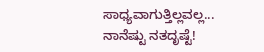ಸಾಧ್ಯವಾಗುತ್ತಿಲ್ಲವಲ್ಲ... ನಾನೆಷ್ಟು ನತದೃಷ್ಟೆ!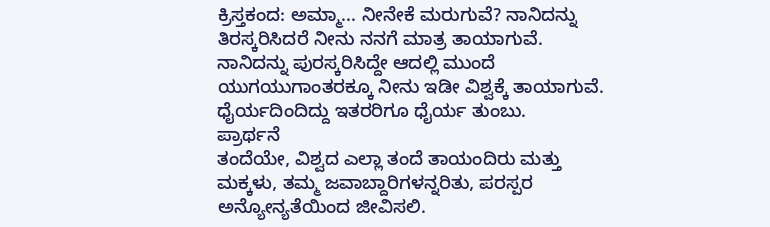ಕ್ರಿಸ್ತಕಂದ: ಅಮ್ಮಾ... ನೀನೇಕೆ ಮರುಗುವೆ? ನಾನಿದನ್ನು ತಿರಸ್ಕರಿಸಿದರೆ ನೀನು ನನಗೆ ಮಾತ್ರ ತಾಯಾಗುವೆ. ನಾನಿದನ್ನು ಪುರಸ್ಕರಿಸಿದ್ದೇ ಆದಲ್ಲಿ ಮುಂದೆ ಯುಗಯುಗಾಂತರಕ್ಕೂ ನೀನು ಇಡೀ ವಿಶ್ವಕ್ಕೆ ತಾಯಾಗುವೆ. ಧೈರ್ಯದಿಂದಿದ್ದು ಇತರರಿಗೂ ಧೈರ್ಯ ತುಂಬು.
ಪ್ರಾರ್ಥನೆ
ತಂದೆಯೇ, ವಿಶ್ವದ ಎಲ್ಲಾ ತಂದೆ ತಾಯಂದಿರು ಮತ್ತು ಮಕ್ಕಳು, ತಮ್ಮ ಜವಾಬ್ದಾರಿಗಳನ್ನರಿತು, ಪರಸ್ಪರ ಅನ್ಯೋನ್ಯತೆಯಿಂದ ಜೀವಿಸಲಿ.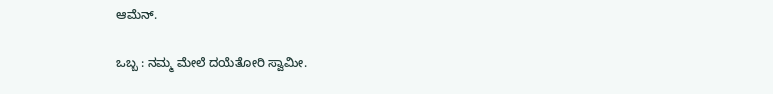ಆಮೆನ್.

ಒಬ್ಬ : ನಮ್ಮ ಮೇಲೆ ದಯೆತೋರಿ ಸ್ವಾಮೀ.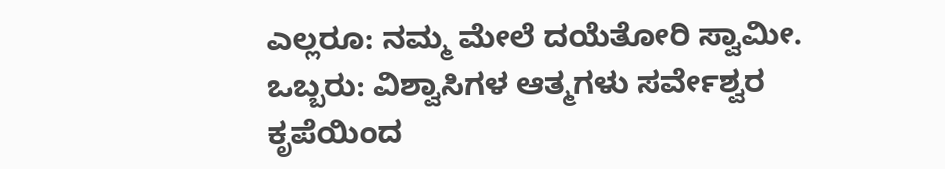ಎಲ್ಲರೂ: ನಮ್ಮ ಮೇಲೆ ದಯೆತೋರಿ ಸ್ವಾಮೀ.
ಒಬ್ಬರು: ವಿಶ್ವಾಸಿಗಳ ಆತ್ಮಗಳು ಸರ್ವೇಶ್ವರ ಕೃಪೆಯಿಂದ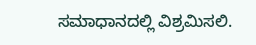ಸಮಾಧಾನದಲ್ಲಿ ವಿಶ್ರಮಿಸಲಿ.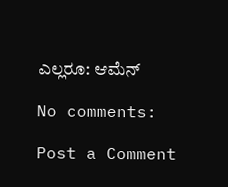ಎಲ್ಲರೂ: ಆಮೆನ್

No comments:

Post a Comment